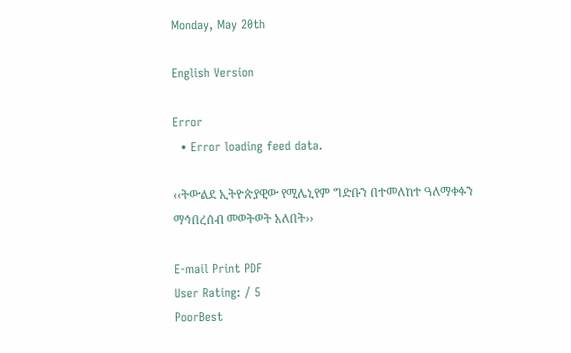Monday, May 20th

English Version

Error
  • Error loading feed data.

‹‹ትውልደ ኢትዮጵያዊው የሚሌኒየም ግድቡን በተመለከተ ዓለማቀፉን ማኅበረሰብ መወትወት አለበት››

E-mail Print PDF
User Rating: / 5
PoorBest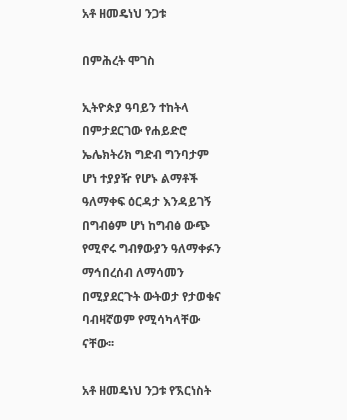አቶ ዘመዴነህ ንጋቱ

በምሕረት ሞገስ

ኢትዮጵያ ዓባይን ተከትላ በምታደርገው የሐይድሮ ኤሌክትሪክ ግድብ ግንባታም ሆነ ተያያዥ የሆኑ ልማቶች ዓለማቀፍ ዕርዳታ እንዳይገኝ በግብፅም ሆነ ከግብፅ ውጭ የሚኖሩ ግብፃውያን ዓለማቀፉን ማኅበረሰብ ለማሳመን በሚያደርጉት ውትወታ የታወቁና ባብዛኛወም የሚሳካላቸው ናቸው፡፡

አቶ ዘመዴነህ ንጋቱ የኧርነስት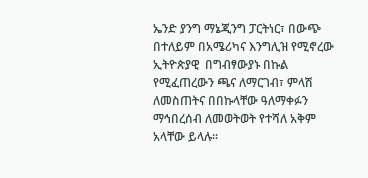ኤንድ ያንግ ማኔጂንግ ፓርትነር፣ በውጭ በተለይም በአሜሪካና እንግሊዝ የሚኖረው ኢትዮጵያዊ  በግብፃውያኑ በኩል የሚፈጠረውን ጫና ለማርገብ፣ ምላሽ ለመስጠትና በበኩላቸው ዓለማቀፉን ማኅበረሰብ ለመወትወት የተሻለ አቅም አላቸው ይላሉ፡፡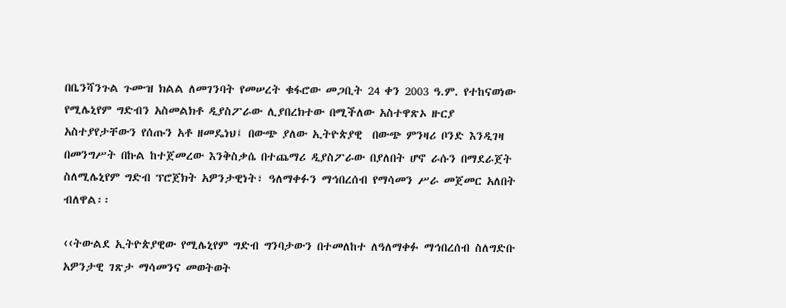በቤንሻንጉል ጉሙዝ ክልል ለመገንባት የመሠረት ቁፋሮው መጋቢት 24 ቀን 2003 ዓ.ም. የተከናወነው የሚሌኒየም ግድብን አስመልክቶ ዲያስፖራው ሊያበረክተው በሚችለው አስተዋጽኦ ዙርያ አስተያየታቸውን የሰጡን አቶ ዘመዴነህ፤ በውጭ ያለው ኢትዮጵያዊ  በውጭ ምንዛሪ ቦንድ እንዲገዛ በመንግሥት በኩል ከተጀመረው እንቅስቃሴ በተጨማሪ ዲያስፖራው በያለበት ሆኖ ራሱን በማደራጀት ስለሚሌኒየም ግድብ ፕሮጀክት አዎንታዊነት፣ ዓለማቀፉን ማኅበረሰብ የማሳመን ሥራ መጀመር አለበት ብለዋል፡፡

‹‹ትውልደ ኢትዮጵያዊው የሚሌኒየም ግድብ ግንባታውን በተመለከተ ለዓለማቀፉ ማኅበረሰብ ስለግድቡ አዎንታዊ ገጽታ ማሳመንና መወትወት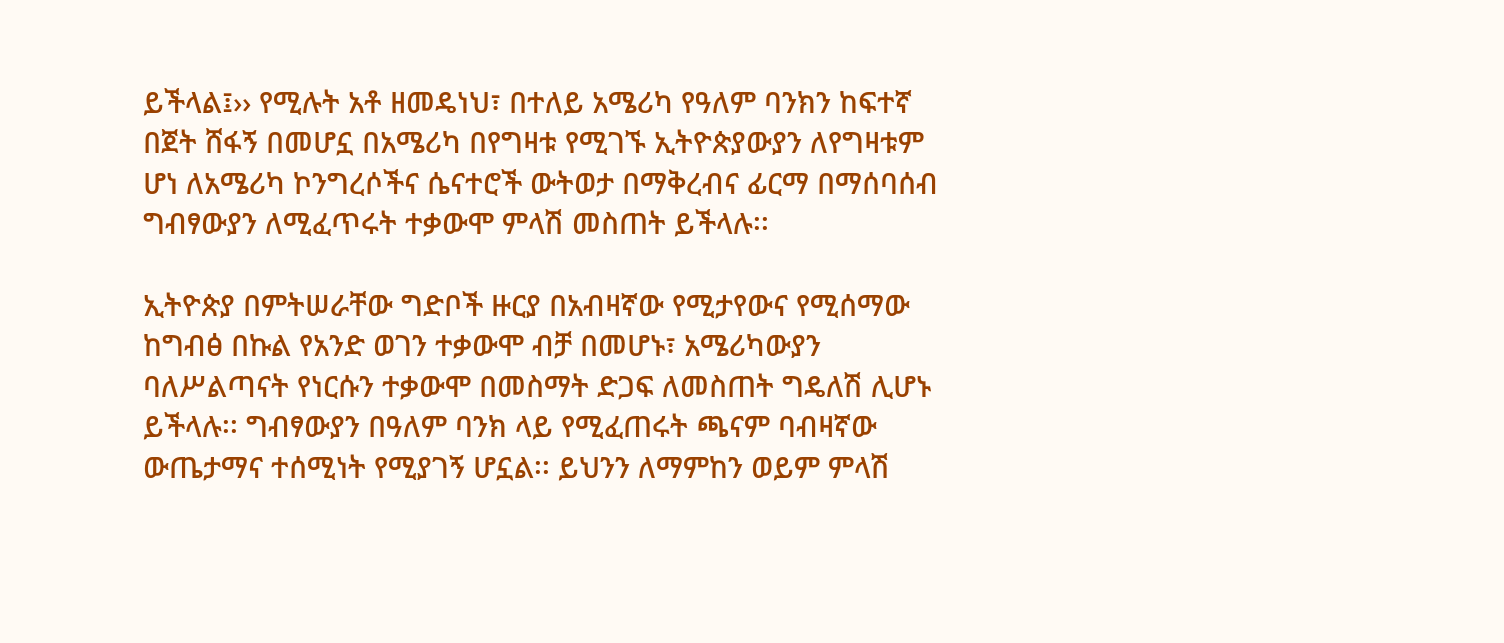ይችላል፤›› የሚሉት አቶ ዘመዴነህ፣ በተለይ አሜሪካ የዓለም ባንክን ከፍተኛ በጀት ሸፋኝ በመሆኗ በአሜሪካ በየግዛቱ የሚገኙ ኢትዮጵያውያን ለየግዛቱም ሆነ ለአሜሪካ ኮንግረሶችና ሴናተሮች ውትወታ በማቅረብና ፊርማ በማሰባሰብ ግብፃውያን ለሚፈጥሩት ተቃውሞ ምላሽ መስጠት ይችላሉ፡፡

ኢትዮጵያ በምትሠራቸው ግድቦች ዙርያ በአብዛኛው የሚታየውና የሚሰማው ከግብፅ በኩል የአንድ ወገን ተቃውሞ ብቻ በመሆኑ፣ አሜሪካውያን ባለሥልጣናት የነርሱን ተቃውሞ በመስማት ድጋፍ ለመስጠት ግዴለሽ ሊሆኑ ይችላሉ፡፡ ግብፃውያን በዓለም ባንክ ላይ የሚፈጠሩት ጫናም ባብዛኛው ውጤታማና ተሰሚነት የሚያገኝ ሆኗል፡፡ ይህንን ለማምከን ወይም ምላሽ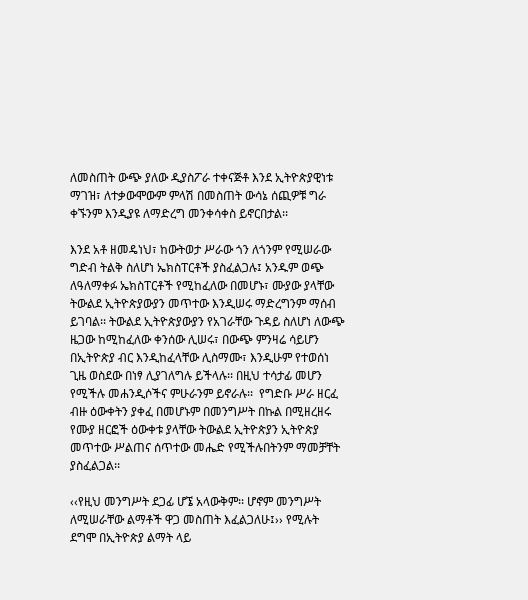ለመስጠት ውጭ ያለው ዲያስፖራ ተቀናጅቶ እንደ ኢትዮጵያዊነቱ ማገዝ፣ ለተቃውሞውም ምላሽ በመስጠት ውሳኔ ሰጪዎቹ ግራ ቀኙንም እንዲያዩ ለማድረግ መንቀሳቀስ ይኖርበታል፡፡

እንደ አቶ ዘመዴነህ፣ ከውትወታ ሥራው ጎን ለጎንም የሚሠራው ግድብ ትልቅ ስለሆነ ኤክስፐርቶች ያስፈልጋሉ፤ አንዱም ወጭ ለዓለማቀፉ ኤክስፐርቶች የሚከፈለው በመሆኑ፣ ሙያው ያላቸው ትውልደ ኢትዮጵያውያን መጥተው እንዲሠሩ ማድረግንም ማሰብ ይገባል፡፡ ትውልደ ኢትዮጵያውያን የአገራቸው ጉዳይ ስለሆነ ለውጭ ዜጋው ከሚከፈለው ቀንሰው ሊሠሩ፣ በውጭ ምንዛሬ ሳይሆን በኢትዮጵያ ብር እንዲከፈላቸው ሊስማሙ፣ እንዲሁም የተወሰነ ጊዜ ወስደው በነፃ ሊያገለግሉ ይችላሉ፡፡ በዚህ ተሳታፊ መሆን የሚችሉ መሐንዲሶችና ምሁራንም ይኖራሉ፡፡  የግድቡ ሥራ ዘርፈ ብዙ ዕውቀትን ያቀፈ በመሆኑም በመንግሥት በኩል በሚዘረዘሩ የሙያ ዘርፎች ዕውቀቱ ያላቸው ትውልደ ኢትዮጵያን ኢትዮጵያ መጥተው ሥልጠና ሰጥተው መሔድ የሚችሉበትንም ማመቻቸት ያስፈልጋል፡፡

‹‹የዚህ መንግሥት ደጋፊ ሆኜ አላውቅም፡፡ ሆኖም መንግሥት ለሚሠራቸው ልማቶች ዋጋ መስጠት እፈልጋለሁ፤›› የሚሉት ደግሞ በኢትዮጵያ ልማት ላይ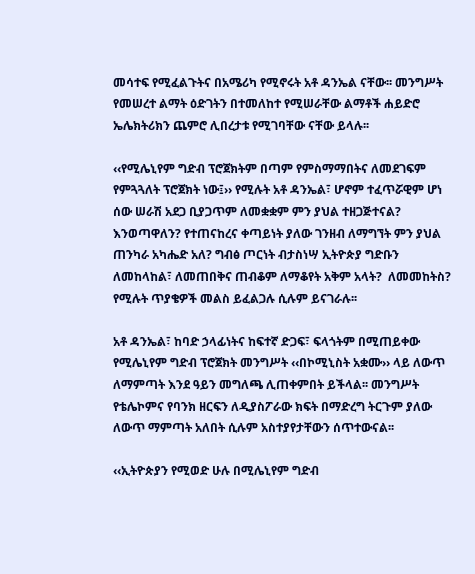መሳተፍ የሚፈልጉትና በአሜሪካ የሚኖሩት አቶ ዳንኤል ናቸው፡፡ መንግሥት የመሠረተ ልማት ዕድገትን በተመለከተ የሚሠራቸው ልማቶች ሐይድሮ ኤሌክትሪክን ጨምሮ ሊበረታቱ የሚገባቸው ናቸው ይላሉ፡፡

‹‹የሚሌኒየም ግድብ ፕሮጀክትም በጣም የምስማማበትና ለመደገፍም የምጓጓለት ፕሮጀክት ነው፤›› የሚሉት አቶ ዳንኤል፣ ሆኖም ተፈጥሯዊም ሆነ ሰው ሠራሽ አደጋ ቢያጋጥም ለመቋቋም ምን ያህል ተዘጋጅተናል? እንወጣዋለን? የተጠናከረና ቀጣይነት ያለው ገንዘብ ለማግኘት ምን ያህል ጠንካራ አካሔድ አለ? ግብፅ ጦርነት ብታስነሣ ኢትዮጵያ ግድቡን ለመከላከል፣ ለመጠበቅና ጠብቆም ለማቆየት አቅም አላት?  ለመመከትስ?  የሚሉት ጥያቄዎች መልስ ይፈልጋሉ ሲሉም ይናገራሉ፡፡

አቶ ዳንኤል፣ ከባድ ኃላፊነትና ከፍተኛ ድጋፍ፣ ፍላጎትም በሚጠይቀው የሚሌኒየም ግድብ ፕሮጀክት መንግሥት ‹‹በኮሚኒስት አቋሙ›› ላይ ለውጥ ለማምጣት እንደ ዓይን መግለጫ ሊጠቀምበት ይችላል፡፡ መንግሥት የቴሌኮምና የባንክ ዘርፍን ለዲያስፖራው ክፍት በማድረግ ትርጉም ያለው ለውጥ ማምጣት አለበት ሲሉም አስተያየታቸውን ሰጥተውናል፡፡

‹‹ኢትዮጵያን የሚወድ ሁሉ በሚሌኒየም ግድብ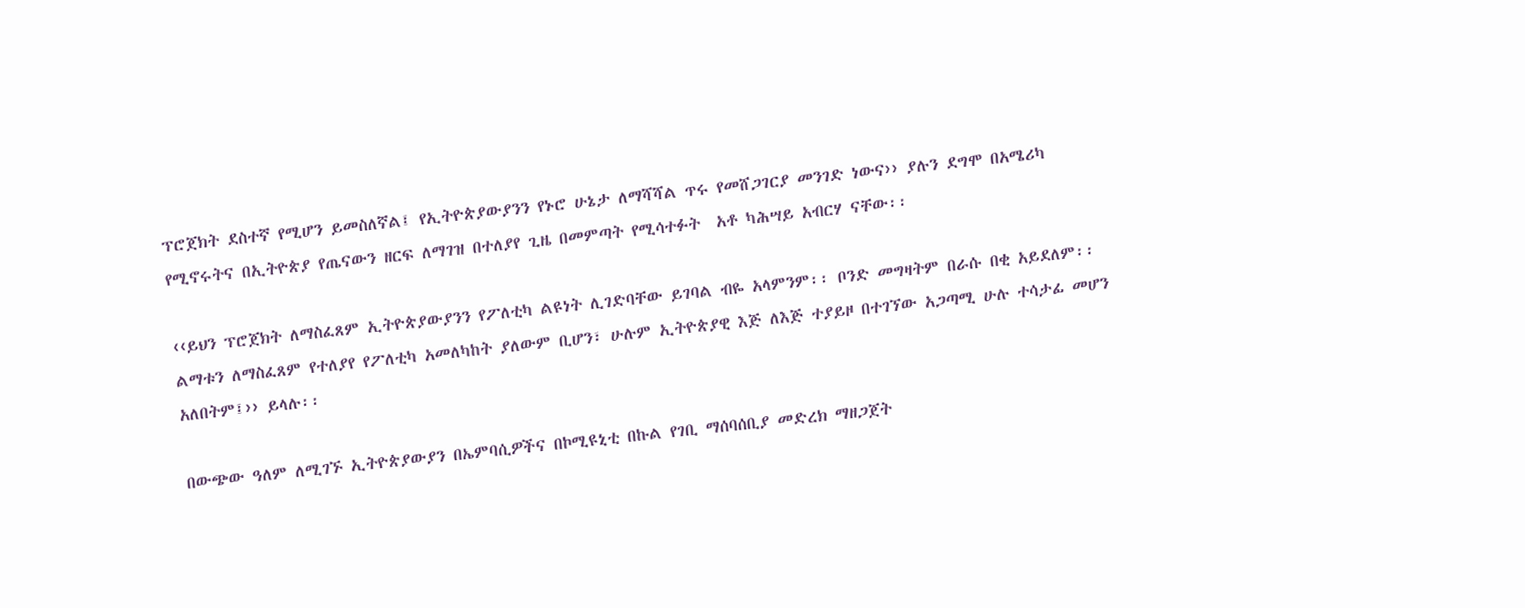ፕሮጀክት ደስተኛ የሚሆን ይመስለኛል፤ የኢትዮጵያውያንን የኑሮ ሁኔታ ለማሻሻል ጥሩ የመሸጋገርያ መንገድ ነውና›› ያሉን ደግሞ በአሜሪካ የሚኖሩትና በኢትዮጵያ የጤናውን ዘርፍ ለማገዝ በተለያየ ጊዜ በመምጣት የሚሳተፉት  አቶ ካሕሣይ አብርሃ ናቸው፡፡

‹‹ይህን ፕሮጀክት ለማስፈጸም ኢትዮጵያውያንን የፖለቲካ ልዩነት ሊገድባቸው ይገባል ብዬ አላምንም፡፡ ቦንድ መግዛትም በራሱ በቂ አይደለም፡፡ ልማቱን ለማስፈጸም የተለያየ የፖለቲካ አመለካከት ያለውም ቢሆን፣ ሁሉም ኢትዮጵያዊ እጅ ለእጅ ተያይዞ በተገኘው አጋጣሚ ሁሉ ተሳታፊ መሆን አለበትም፤›› ይላሉ፡፡

በውጭው ዓለም ለሚገኙ ኢትዮጵያውያን በኤምባሲዎችና በኮሚዩኒቲ በኩል የገቢ ማሰባሰቢያ መድረክ ማዘጋጀት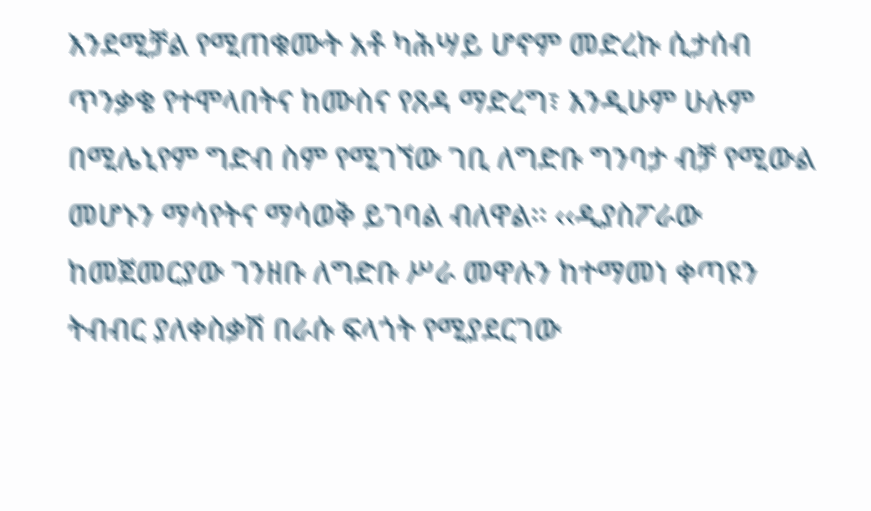እንደሚቻል የሚጠቁሙት አቶ ካሕሣይ ሆኖም መድረኩ ሲታሰብ ጥንቃቄ የተሞላበትና ከሙስና የጸዳ ማድረግ፣ እንዲሁም ሁሉም በሚሌኒየም ግድብ ስም የሚገኘው ገቢ ለግድቡ ግንባታ ብቻ የሚውል መሆኑን ማሳየትና ማሳወቅ ይገባል ብለዋል፡፡ ‹‹ዲያስፖራው ከመጀመርያው ገንዘቡ ለግድቡ ሥራ መዋሉን ከተማመነ ቀጣዩን ትብብር ያለቀስቃሽ በራሱ ፍላጎት የሚያደርገው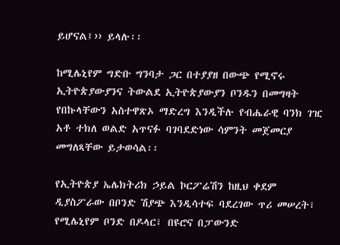ይሆናል፤›› ይላሉ፡፡

ከሚሌኒየም ግድቡ ግንባታ ጋር በተያያዘ በውጭ የሚኖሩ ኢትዮጵያውያንና ትውልደ ኢትዮጵያውያን ቦንዱን በመግዛት የበኩላቸውን አስተዋጽኦ ማድረግ እንዲችሉ የብሔራዊ ባንክ ገዢ አቶ ተክለ ወልድ አጥናፉ ባገባደድነው ሳምንት መጀመርያ መግለጻቸው ይታወሳል፡፡

የኢትዮጵያ ኤሌክትሪክ ኃይል ኮርፖሬሽን ከዚህ ቀደም ዲያስፖራው በቦንድ ሽያጭ እንዲሳተፍ ባደረገው ጥሪ መሠረት፣ የሚሌኒየም ቦንድ በዶላር፣ በዩሮና በፓውንድ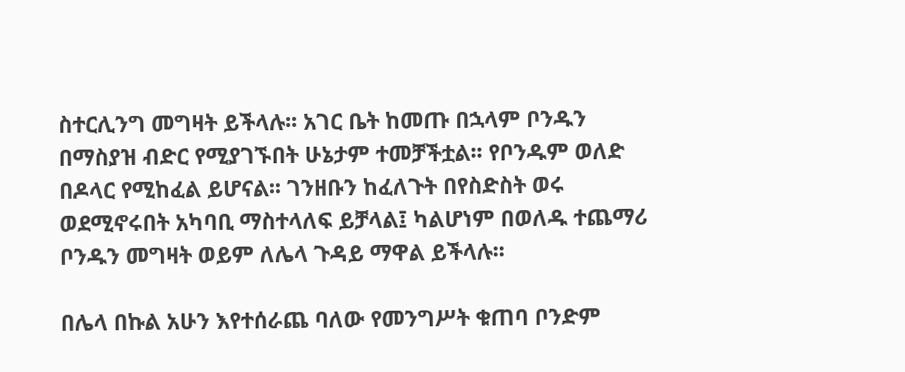ስተርሊንግ መግዛት ይችላሉ፡፡ አገር ቤት ከመጡ በኋላም ቦንዱን በማስያዝ ብድር የሚያገኙበት ሁኔታም ተመቻችቷል፡፡ የቦንዱም ወለድ በዶላር የሚከፈል ይሆናል፡፡ ገንዘቡን ከፈለጉት በየስድስት ወሩ ወደሚኖሩበት አካባቢ ማስተላለፍ ይቻላል፤ ካልሆነም በወለዱ ተጨማሪ ቦንዱን መግዛት ወይም ለሌላ ጉዳይ ማዋል ይችላሉ፡፡

በሌላ በኩል አሁን እየተሰራጨ ባለው የመንግሥት ቁጠባ ቦንድም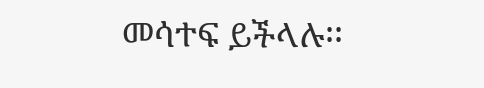መሳተፍ ይችላሉ፡፡